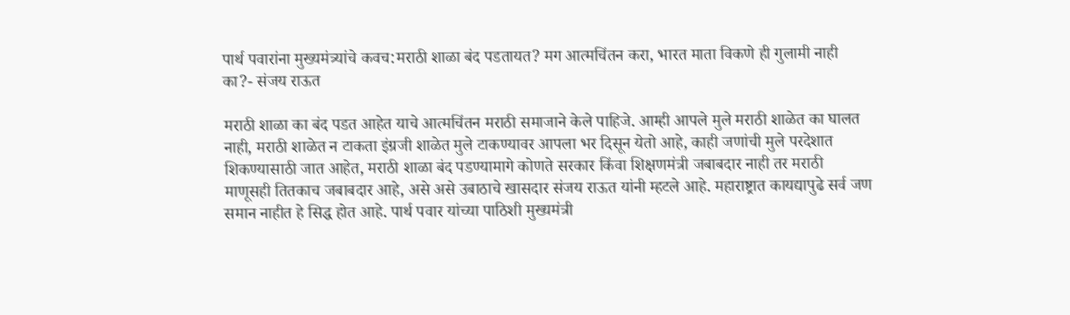पार्थ पवारांना मुख्यमंत्र्यांचे कवच:मराठी शाळा बंद पडतायत? मग आत्मचिंतन करा, भारत माता विकणे ही गुलामी नाही का?- संजय राऊत

मराठी शाळा का बंद पडत आहेत याचे आत्मचिंतन मराठी समाजाने केले पाहिजे. आम्ही आपले मुले मराठी शाळेत का घालत नाही, मराठी शाळेत न टाकता इंग्रजी शाळेत मुले टाकण्यावर आपला भर दिसून येतो आहे, काही जणांची मुले परदेशात शिकण्यासाठी जात आहेत, मराठी शाळा बंद पडण्यामागे कोणते सरकार किंवा शिक्षणमंत्री जबाबदार नाही तर मराठी माणूसही तितकाच जबाबदार आहे, असे असे उबाठाचे खासदार संजय राऊत यांनी म्हटले आहे. महाराष्ट्रात कायद्यापुढे सर्व जण समान नाहीत हे सिद्ध होत आहे. पार्थ पवार यांच्या पाठिशी मुख्यमंत्री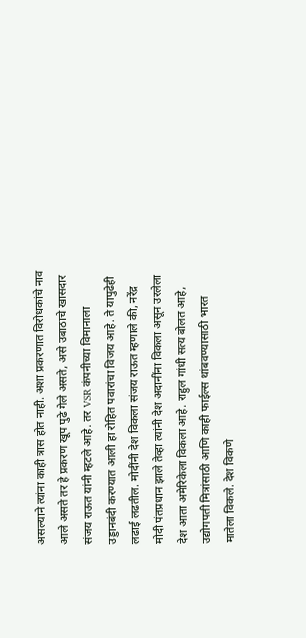असल्याने त्यांना काही त्रास होत नाही. अशा प्रकरणात विरोधकांचे नाव आले असते तर हे प्रकरण खूप पुढे गेले असते, असे उबाठाचे खासदार संजय राऊत यांनी म्हटले आहे. तर VSR कंपनीच्या विमानाला उड्डानबंदी करण्यात आली हा रोहित पवारांचा विजय आहे. ते यापुढेही लढाई लढतील. मोदींनी देश विकला संजय राऊत म्हणाले की, नरेंद्र मोदी पंतप्रधान झाले तेव्हा त्यांनी देश अदानींना विकला असून उरलेला देश आता अमेरिकेला विकला आहे. राहुल गांधी सत्य बोलत आहे, उद्योगपती मित्रांसाठी आणि काही फाईल्स थांबवण्यासाठी भारत मातेला विकले. देश विकणे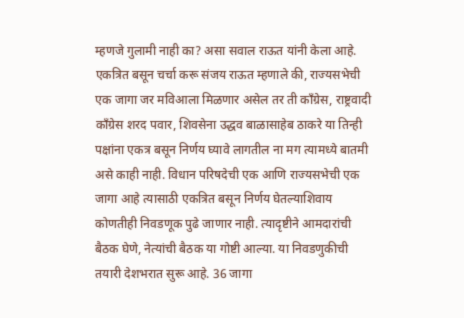म्हणजे गुलामी नाही का? असा सवाल राऊत यांनी केला आहे. एकत्रित बसून चर्चा करू संजय राऊत म्हणाले की, राज्यसभेची एक जागा जर मविआला मिळणार असेल तर ती काँग्रेस, राष्ट्रवादी काँग्रेस शरद पवार, शिवसेना उद्धव बाळासाहेब ठाकरे या तिन्ही पक्षांना एकत्र बसून निर्णय घ्यावे लागतील ना मग त्यामध्ये बातमी असे काही नाही. विधान परिषदेची एक आणि राज्यसभेची एक जागा आहे त्यासाठी एकत्रित बसून निर्णय घेतल्याशिवाय कोणतीही निवडणूक पुढे जाणार नाही. त्यादृष्टीने आमदारांची बैठक घेणे, नेत्यांची बैठक या गोष्टी आल्या. या निवडणुकीची तयारी देशभरात सुरू आहे. 36 जागा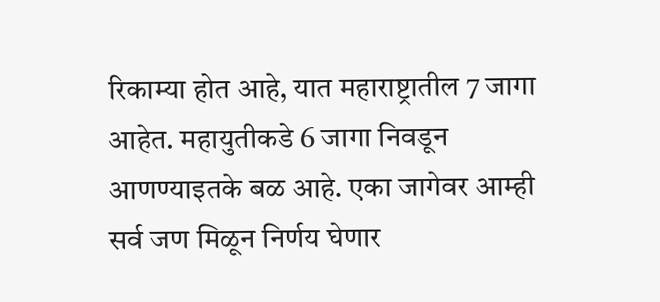रिकाम्या होत आहे, यात महाराष्ट्रातील 7 जागा आहेत. महायुतीकडे 6 जागा निवडून आणण्याइतके बळ आहे. एका जागेवर आम्ही सर्व जण मिळून निर्णय घेणार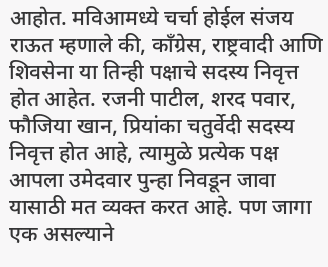आहोत. मविआमध्ये चर्चा होईल संजय राऊत म्हणाले की, काँग्रेस, राष्ट्रवादी आणि शिवसेना या तिन्ही पक्षाचे सदस्य निवृत्त होत आहेत. रजनी पाटील, शरद पवार, फौजिया खान, प्रियांका चतुर्वेदी सदस्य निवृत्त होत आहे, त्यामुळे प्रत्येक पक्ष आपला उमेदवार पुन्हा निवडून जावा यासाठी मत व्यक्त करत आहे. पण जागा एक असल्याने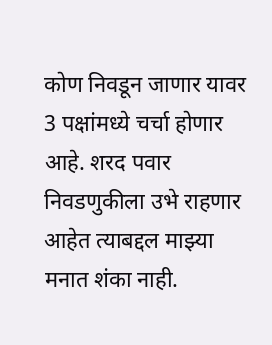कोण निवडून जाणार यावर 3 पक्षांमध्ये चर्चा होणार आहे. शरद पवार निवडणुकीला उभे राहणार आहेत त्याबद्दल माझ्या मनात शंका नाही.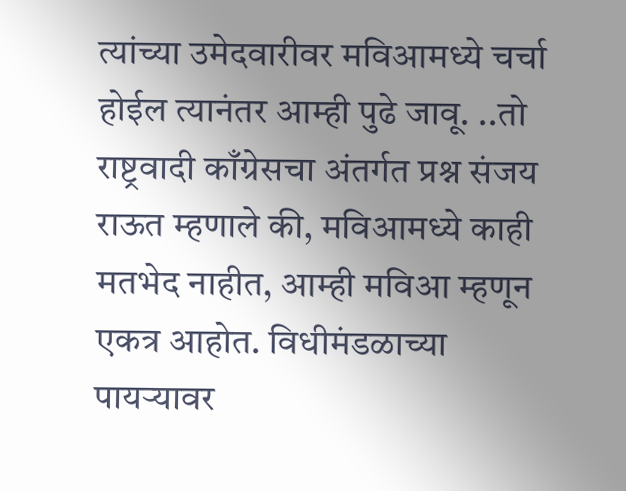त्यांच्या उमेदवारीवर मविआमध्ये चर्चा होईल त्यानंतर आम्ही पुढे जावू. ..तो राष्ट्रवादी काँग्रेसचा अंतर्गत प्रश्न संजय राऊत म्हणाले की, मविआमध्ये काही मतभेद नाहीत, आम्ही मविआ म्हणून एकत्र आहोत. विधीमंडळाच्या पायऱ्यावर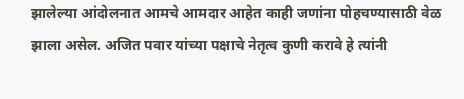झालेल्या आंदोलनात आमचे आमदार आहेत काही जणांना पोहचण्यासाठी वेळ झाला असेल. अजित पवार यांच्या पक्षाचे नेतृत्व कुणी करावे हे त्यांनी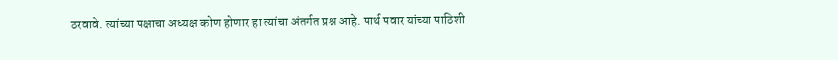ठरवावे. त्यांच्या पक्षाचा अध्यक्ष कोण होणार हा त्यांचा अंतर्गत प्रश्न आहे. पार्थ पवार यांच्या पाठिशी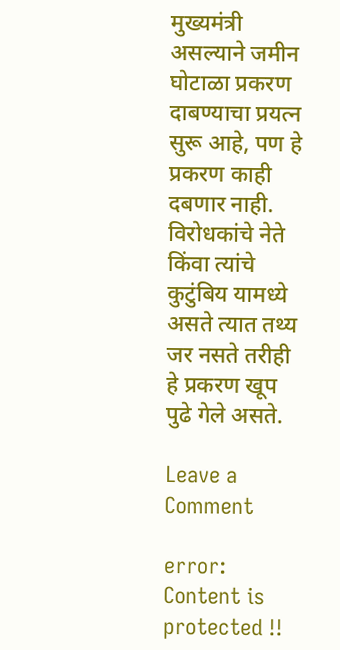मुख्यमंत्री असल्याने जमीन घोटाळा प्रकरण दाबण्याचा प्रयत्न सुरू आहे, पण हे प्रकरण काही दबणार नाही. विरोधकांचे नेते किंवा त्यांचे कुटुंबिय यामध्ये असते त्यात तथ्य जर नसते तरीही हे प्रकरण खूप पुढे गेले असते.

Leave a Comment

error: Content is protected !!